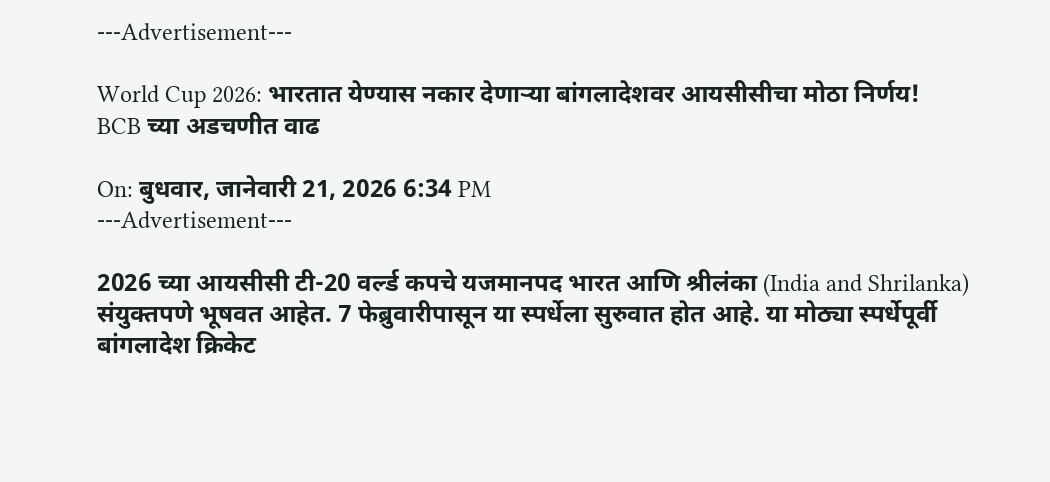---Advertisement---

World Cup 2026: भारतात येण्यास नकार देणाऱ्या बांगलादेशवर आयसीसीचा मोठा निर्णय! BCB च्या अडचणीत वाढ

On: बुधवार, जानेवारी 21, 2026 6:34 PM
---Advertisement---

2026 च्या आयसीसी टी-20 वर्ल्ड कपचे यजमानपद भारत आणि श्रीलंका (India and Shrilanka) संयुक्तपणे भूषवत आहेत. 7 फेब्रुवारीपासून या स्पर्धेला सुरुवात होत आहे. या मोठ्या स्पर्धेपूर्वी बांगलादेश क्रिकेट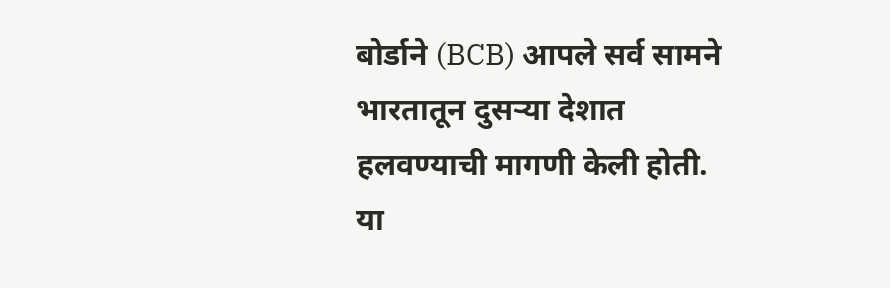बोर्डाने (BCB) आपले सर्व सामने भारतातून दुसऱ्या देशात हलवण्याची मागणी केली होती. या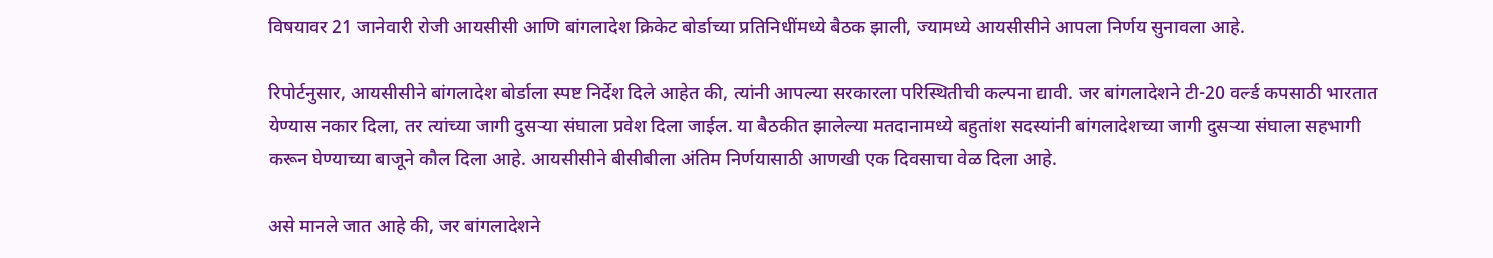विषयावर 21 जानेवारी रोजी आयसीसी आणि बांगलादेश क्रिकेट बोर्डाच्या प्रतिनिधींमध्ये बैठक झाली, ज्यामध्ये आयसीसीने आपला निर्णय सुनावला आहे.

रिपोर्टनुसार, आयसीसीने बांगलादेश बोर्डाला स्पष्ट निर्देश दिले आहेत की, त्यांनी आपल्या सरकारला परिस्थितीची कल्पना द्यावी. जर बांगलादेशने टी-20 वर्ल्ड कपसाठी भारतात येण्यास नकार दिला, तर त्यांच्या जागी दुसऱ्या संघाला प्रवेश दिला जाईल. या बैठकीत झालेल्या मतदानामध्ये बहुतांश सदस्यांनी बांगलादेशच्या जागी दुसऱ्या संघाला सहभागी करून घेण्याच्या बाजूने कौल दिला आहे. आयसीसीने बीसीबीला अंतिम निर्णयासाठी आणखी एक दिवसाचा वेळ दिला आहे.

असे मानले जात आहे की, जर बांगलादेशने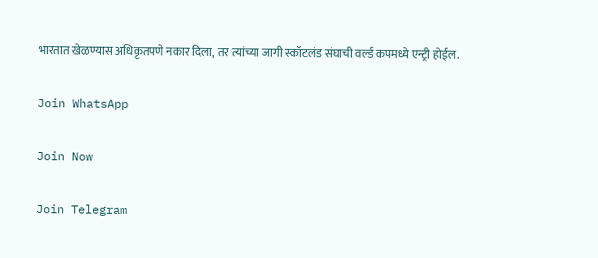भारतात खेळण्यास अधिकृतपणे नकार दिला, तर त्यांच्या जागी स्कॉटलंड संघाची वर्ल्ड कपमध्ये एन्ट्री होईल.

Join WhatsApp

Join Now

Join Telegram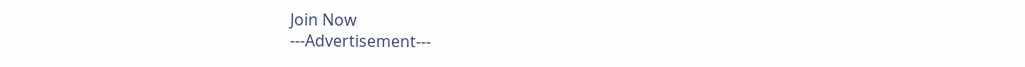Join Now
---Advertisement---